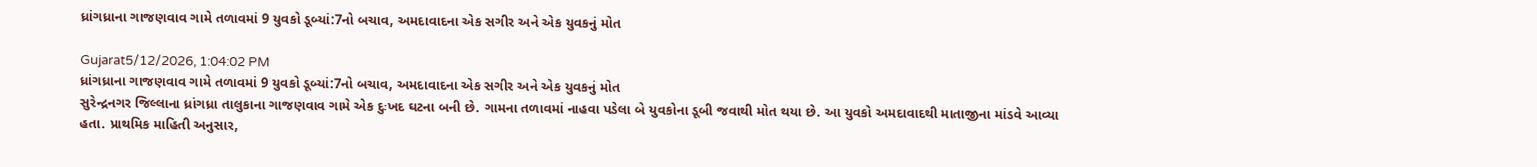ધ્રાંગધ્રાના ગાજણવાવ ગામે તળાવમાં 9 યુવકો ડૂબ્યાં:7નો બચાવ, અમદાવાદના એક સગીર અને એક યુવકનું મોત

Gujarat5/12/2026, 1:04:02 PM
ધ્રાંગધ્રાના ગાજણવાવ ગામે તળાવમાં 9 યુવકો ડૂબ્યાં:7નો બચાવ, અમદાવાદના એક સગીર અને એક યુવકનું મોત
સુરેન્દ્રનગર જિલ્લાના ધ્રાંગધ્રા તાલુકાના ગાજણવાવ ગામે એક દુઃખદ ઘટના બની છે. ગામના તળાવમાં નાહવા પડેલા બે યુવકોના ડૂબી જવાથી મોત થયા છે. આ યુવકો અમદાવાદથી માતાજીના માંડવે આવ્યા હતા. પ્રાથમિક માહિતી અનુસાર,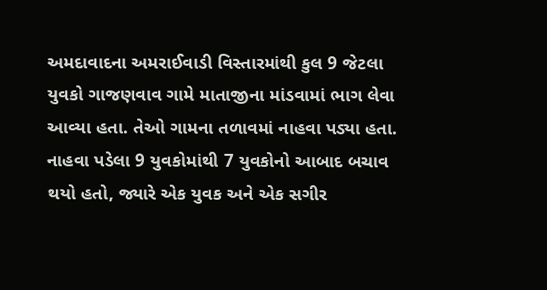અમદાવાદના અમરાઈવાડી વિસ્તારમાંથી કુલ 9 જેટલા યુવકો ગાજણવાવ ગામે માતાજીના માંડવામાં ભાગ લેવા આવ્યા હતા. તેઓ ગામના તળાવમાં નાહવા પડ્યા હતા. નાહવા પડેલા 9 યુવકોમાંથી 7 યુવકોનો આબાદ બચાવ થયો હતો, જ્યારે એક યુવક અને એક સગીર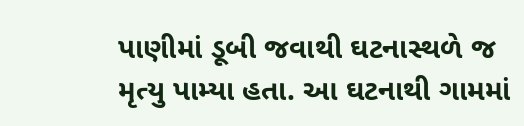પાણીમાં ડૂબી જવાથી ઘટનાસ્થળે જ મૃત્યુ પામ્યા હતા. આ ઘટનાથી ગામમાં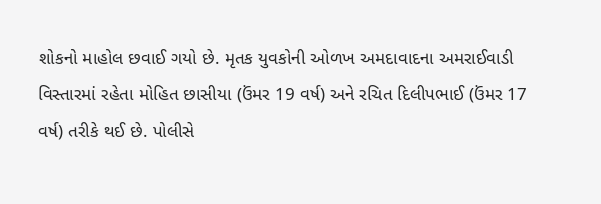શોકનો માહોલ છવાઈ ગયો છે. મૃતક યુવકોની ઓળખ અમદાવાદના અમરાઈવાડી વિસ્તારમાં રહેતા મોહિત છાસીયા (ઉંમર 19 વર્ષ) અને રચિત દિલીપભાઈ (ઉંમર 17 વર્ષ) તરીકે થઈ છે. પોલીસે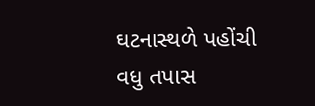ઘટનાસ્થળે પહોંચી વધુ તપાસ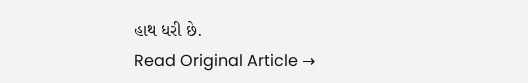હાથ ધરી છે.
Read Original Article →